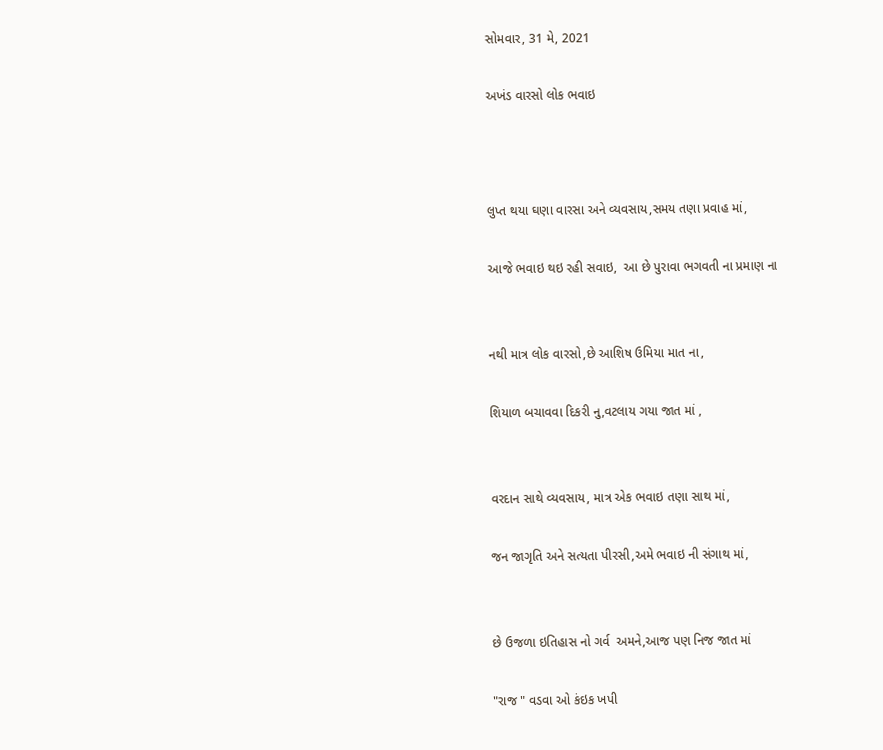સોમવાર, 31 મે, 2021

અખંડ વારસો લોક ભવાઇ



લુપ્ત થયા ઘણા વારસા અને વ્યવસાય,સમય તણા પ્રવાહ માં,

આજે ભવાઇ થઇ રહી સવાઇ,  આ છે પુરાવા ભગવતી ના પ્રમાણ ના


નથી માત્ર લોક વારસો,છે આશિષ ઉમિયા માત ના,

શિયાળ બચાવવા દિકરી નુ,વટલાય ગયા જાત માં ,


વરદાન સાથે વ્યવસાય, માત્ર એક ભવાઇ તણા સાથ માં,

જન જાગૃતિ અને સત્યતા પીરસી,અમે ભવાઇ ની સંગાથ માં,


છે ઉજળા ઇતિહાસ નો ગર્વ  અમને,આજ પણ નિજ જાત માં

"રાજ " વડવા ઓ કંઇક ખપી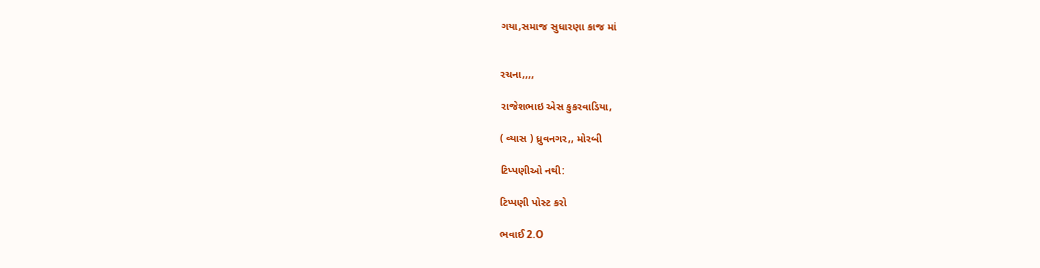ગયા,સમાજ સુધારણા કાજ માં


રચના,,,,

રાજેશભાઇ એસ કુકરવાડિયા,

( વ્યાસ ) ધ્રુવનગર,, મોરબી

ટિપ્પણીઓ નથી:

ટિપ્પણી પોસ્ટ કરો

ભવાઈ 2.O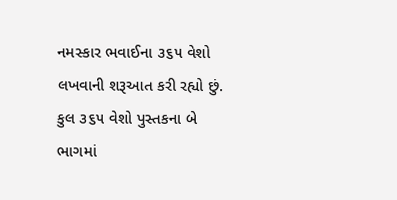નમસ્કાર ભવાઈના ૩૬૫ વેશો લખવાની શરૂઆત કરી રહ્યો છું. કુલ ૩૬૫ વેશો પુસ્તકના બે ભાગમાં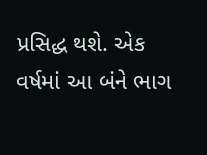પ્રસિદ્ધ થશે. એક વર્ષમાં આ બંને ભાગ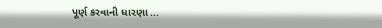પૂર્ણ કરવાની ધારણા ...